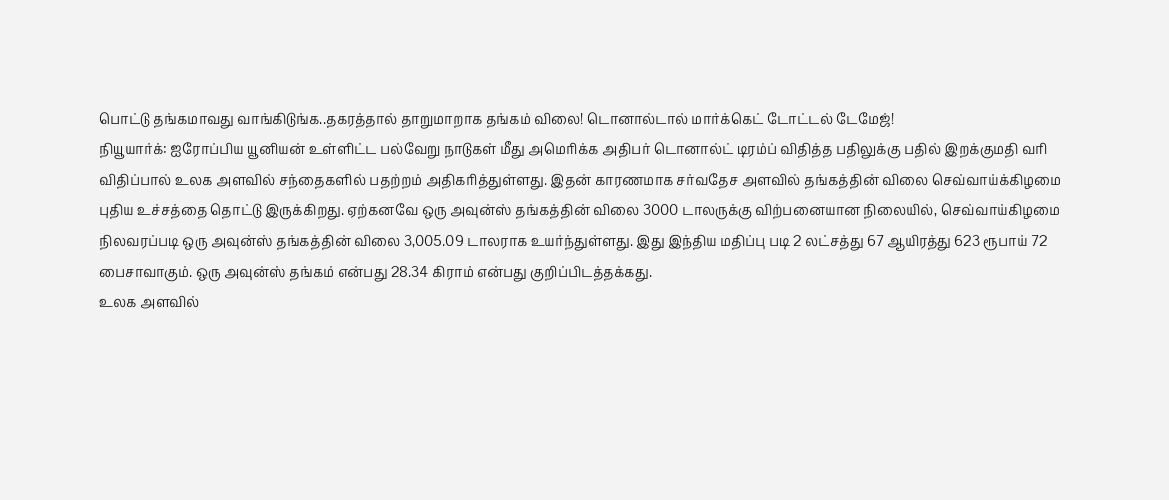பொட்டு தங்கமாவது வாங்கிடுங்க..தகரத்தால் தாறுமாறாக தங்கம் விலை! டொனால்டால் மார்க்கெட் டோட்டல் டேமேஜ்!
நியூயார்க்: ஐரோப்பிய யூனியன் உள்ளிட்ட பல்வேறு நாடுகள் மீது அமெரிக்க அதிபர் டொனால்ட் டிரம்ப் விதித்த பதிலுக்கு பதில் இறக்குமதி வரி விதிப்பால் உலக அளவில் சந்தைகளில் பதற்றம் அதிகரித்துள்ளது. இதன் காரணமாக சர்வதேச அளவில் தங்கத்தின் விலை செவ்வாய்க்கிழமை புதிய உச்சத்தை தொட்டு இருக்கிறது. ஏற்கனவே ஒரு அவுன்ஸ் தங்கத்தின் விலை 3000 டாலருக்கு விற்பனையான நிலையில், செவ்வாய்கிழமை நிலவரப்படி ஒரு அவுன்ஸ் தங்கத்தின் விலை 3,005.09 டாலராக உயர்ந்துள்ளது. இது இந்திய மதிப்பு படி 2 லட்சத்து 67 ஆயிரத்து 623 ரூபாய் 72 பைசாவாகும். ஒரு அவுன்ஸ் தங்கம் என்பது 28.34 கிராம் என்பது குறிப்பிடத்தக்கது.
உலக அளவில்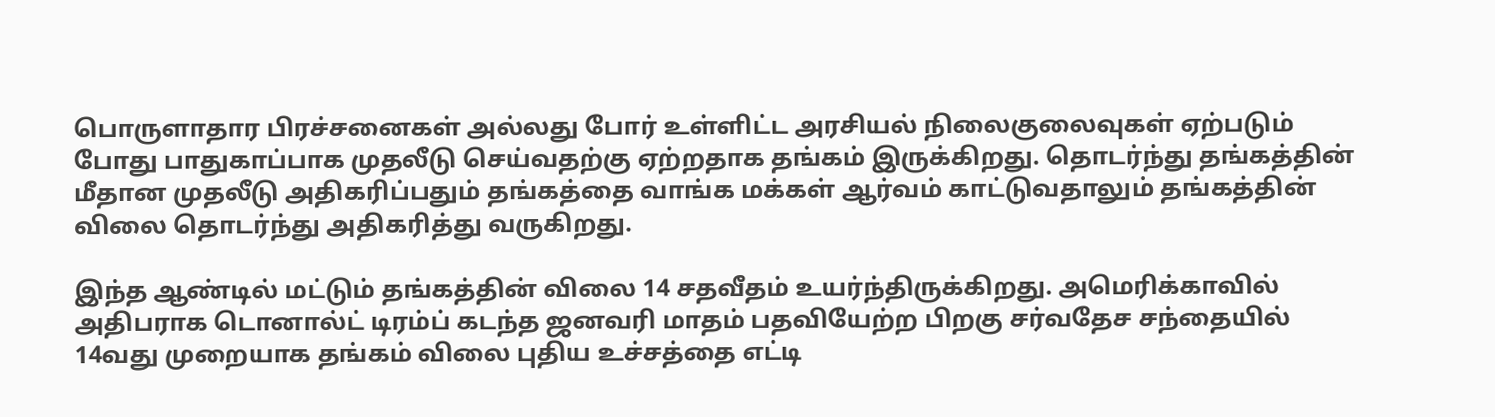பொருளாதார பிரச்சனைகள் அல்லது போர் உள்ளிட்ட அரசியல் நிலைகுலைவுகள் ஏற்படும் போது பாதுகாப்பாக முதலீடு செய்வதற்கு ஏற்றதாக தங்கம் இருக்கிறது. தொடர்ந்து தங்கத்தின் மீதான முதலீடு அதிகரிப்பதும் தங்கத்தை வாங்க மக்கள் ஆர்வம் காட்டுவதாலும் தங்கத்தின் விலை தொடர்ந்து அதிகரித்து வருகிறது.

இந்த ஆண்டில் மட்டும் தங்கத்தின் விலை 14 சதவீதம் உயர்ந்திருக்கிறது. அமெரிக்காவில் அதிபராக டொனால்ட் டிரம்ப் கடந்த ஜனவரி மாதம் பதவியேற்ற பிறகு சர்வதேச சந்தையில் 14வது முறையாக தங்கம் விலை புதிய உச்சத்தை எட்டி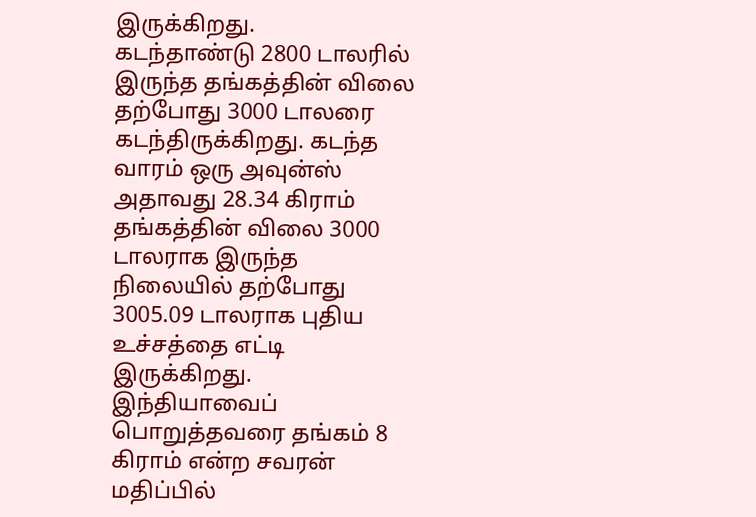இருக்கிறது.
கடந்தாண்டு 2800 டாலரில் இருந்த தங்கத்தின் விலை தற்போது 3000 டாலரை கடந்திருக்கிறது. கடந்த வாரம் ஒரு அவுன்ஸ் அதாவது 28.34 கிராம் தங்கத்தின் விலை 3000 டாலராக இருந்த நிலையில் தற்போது 3005.09 டாலராக புதிய உச்சத்தை எட்டி இருக்கிறது. இந்தியாவைப் பொறுத்தவரை தங்கம் 8 கிராம் என்ற சவரன் மதிப்பில்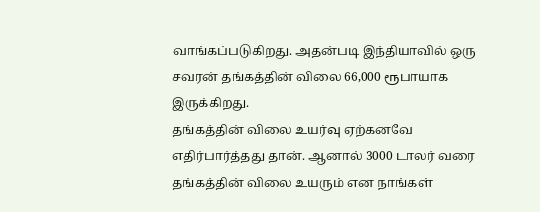வாங்கப்படுகிறது. அதன்படி இந்தியாவில் ஒரு சவரன் தங்கத்தின் விலை 66,000 ரூபாயாக இருக்கிறது.
தங்கத்தின் விலை உயர்வு ஏற்கனவே எதிர்பார்த்தது தான். ஆனால் 3000 டாலர் வரை தங்கத்தின் விலை உயரும் என நாங்கள்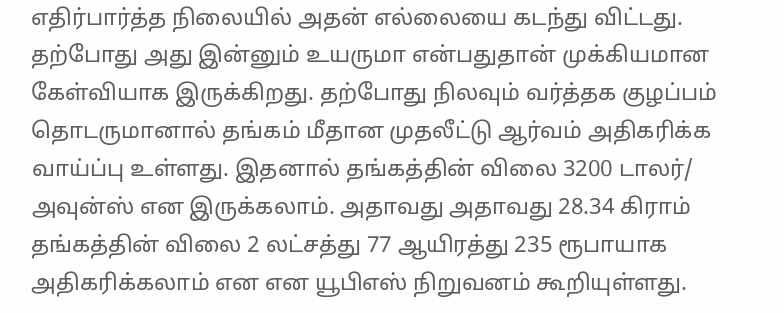எதிர்பார்த்த நிலையில் அதன் எல்லையை கடந்து விட்டது. தற்போது அது இன்னும் உயருமா என்பதுதான் முக்கியமான கேள்வியாக இருக்கிறது. தற்போது நிலவும் வர்த்தக குழப்பம் தொடருமானால் தங்கம் மீதான முதலீட்டு ஆர்வம் அதிகரிக்க வாய்ப்பு உள்ளது. இதனால் தங்கத்தின் விலை 3200 டாலர்/ அவுன்ஸ் என இருக்கலாம். அதாவது அதாவது 28.34 கிராம் தங்கத்தின் விலை 2 லட்சத்து 77 ஆயிரத்து 235 ரூபாயாக அதிகரிக்கலாம் என என யூபிஎஸ் நிறுவனம் கூறியுள்ளது.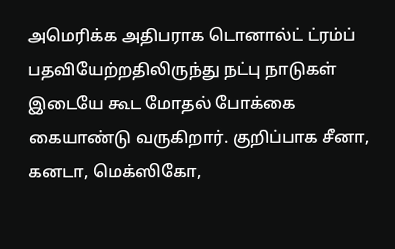அமெரிக்க அதிபராக டொனால்ட் ட்ரம்ப் பதவியேற்றதிலிருந்து நட்பு நாடுகள் இடையே கூட மோதல் போக்கை கையாண்டு வருகிறார். குறிப்பாக சீனா, கனடா, மெக்ஸிகோ,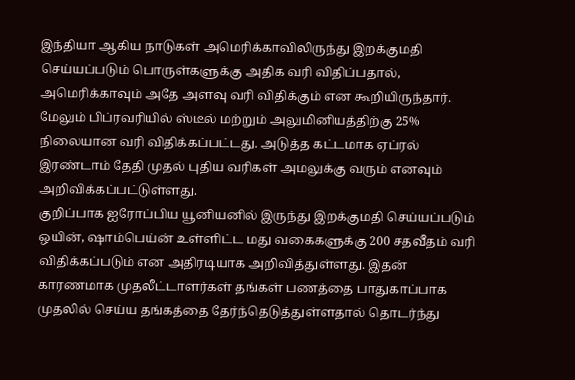இந்தியா ஆகிய நாடுகள் அமெரிக்காவிலிருந்து இறக்குமதி செய்யப்படும் பொருள்களுக்கு அதிக வரி விதிப்பதால், அமெரிக்காவும் அதே அளவு வரி விதிக்கும் என கூறியிருந்தார். மேலும் பிப்ரவரியில் ஸ்டீல் மற்றும் அலுமினியத்திற்கு 25% நிலையான வரி விதிக்கப்பட்டது. அடுத்த கட்டமாக ஏப்ரல் இரண்டாம் தேதி முதல் புதிய வரிகள் அமலுக்கு வரும் எனவும் அறிவிக்கப்பட்டுள்ளது.
குறிப்பாக ஐரோப்பிய யூனியனில் இருந்து இறக்குமதி செய்யப்படும் ஒயின், ஷாம்பெய்ன் உள்ளிட்ட மது வகைகளுக்கு 200 சதவீதம் வரி விதிக்கப்படும் என அதிரடியாக அறிவித்துள்ளது. இதன் காரணமாக முதலீட்டாளர்கள் தங்கள் பணத்தை பாதுகாப்பாக முதலில் செய்ய தங்கத்தை தேர்ந்தெடுத்துள்ளதால் தொடர்ந்து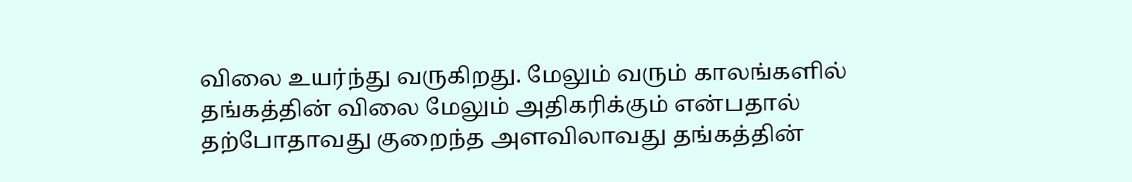விலை உயர்ந்து வருகிறது. மேலும் வரும் காலங்களில் தங்கத்தின் விலை மேலும் அதிகரிக்கும் என்பதால் தற்போதாவது குறைந்த அளவிலாவது தங்கத்தின்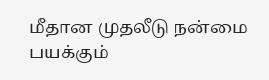மீதான முதலீடு நன்மை பயக்கும்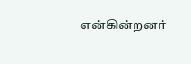என்கின்றனர்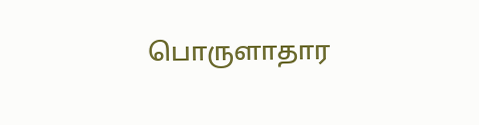பொருளாதார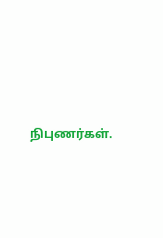நிபுணர்கள்.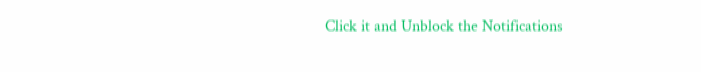Click it and Unblock the Notifications